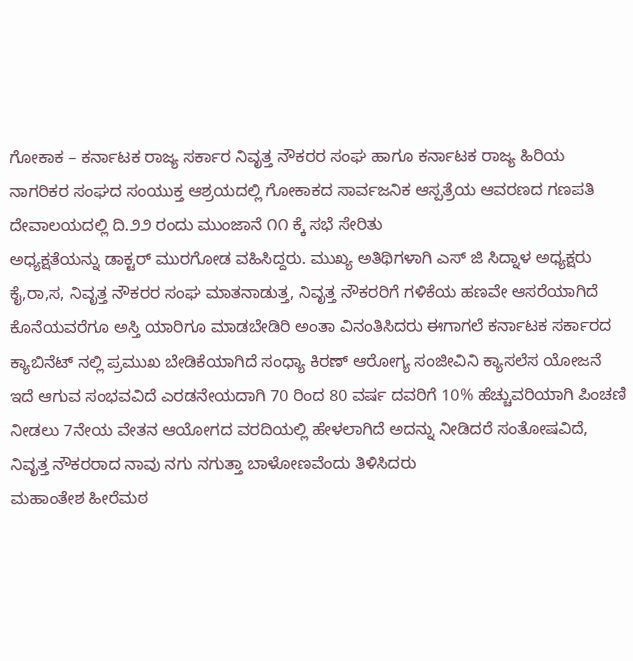ಗೋಕಾಕ – ಕರ್ನಾಟಕ ರಾಜ್ಯ ಸರ್ಕಾರ ನಿವೃತ್ತ ನೌಕರರ ಸಂಘ ಹಾಗೂ ಕರ್ನಾಟಕ ರಾಜ್ಯ ಹಿರಿಯ ನಾಗರಿಕರ ಸಂಘದ ಸಂಯುಕ್ತ ಆಶ್ರಯದಲ್ಲಿ ಗೋಕಾಕದ ಸಾರ್ವಜನಿಕ ಆಸ್ಪತ್ರೆಯ ಆವರಣದ ಗಣಪತಿ ದೇವಾಲಯದಲ್ಲಿ ದಿ.೨೨ ರಂದು ಮುಂಜಾನೆ ೧೧ ಕ್ಕೆ ಸಭೆ ಸೇರಿತು
ಅಧ್ಯಕ್ಷತೆಯನ್ನು ಡಾಕ್ಟರ್ ಮುರಗೋಡ ವಹಿಸಿದ್ದರು. ಮುಖ್ಯ ಅತಿಥಿಗಳಾಗಿ ಎಸ್ ಜಿ ಸಿದ್ನಾಳ ಅಧ್ಯಕ್ಷರು ಕೈ,ರಾ,ಸ, ನಿವೃತ್ತ ನೌಕರರ ಸಂಘ ಮಾತನಾಡುತ್ತ, ನಿವೃತ್ತ ನೌಕರರಿಗೆ ಗಳಿಕೆಯ ಹಣವೇ ಆಸರೆಯಾಗಿದೆ ಕೊನೆಯವರೆಗೂ ಅಸ್ತಿ ಯಾರಿಗೂ ಮಾಡಬೇಡಿರಿ ಅಂತಾ ವಿನಂತಿಸಿದರು ಈಗಾಗಲೆ ಕರ್ನಾಟಕ ಸರ್ಕಾರದ ಕ್ಯಾಬಿನೆಟ್ ನಲ್ಲಿ ಪ್ರಮುಖ ಬೇಡಿಕೆಯಾಗಿದೆ ಸಂಧ್ಯಾ ಕಿರಣ್ ಆರೋಗ್ಯ ಸಂಜೀವಿನಿ ಕ್ಯಾಸಲೆಸ ಯೋಜನೆ ಇದೆ ಆಗುವ ಸಂಭವವಿದೆ ಎರಡನೇಯದಾಗಿ 70 ರಿಂದ 80 ವರ್ಷ ದವರಿಗೆ 10% ಹೆಚ್ಚುವರಿಯಾಗಿ ಪಿಂಚಣಿ ನೀಡಲು 7ನೇಯ ವೇತನ ಆಯೋಗದ ವರದಿಯಲ್ಲಿ ಹೇಳಲಾಗಿದೆ ಅದನ್ನು ನೀಡಿದರೆ ಸಂತೋಷವಿದೆ, ನಿವೃತ್ತ ನೌಕರರಾದ ನಾವು ನಗು ನಗುತ್ತಾ ಬಾಳೋಣವೆಂದು ತಿಳಿಸಿದರು
ಮಹಾಂತೇಶ ಹೀರೆಮಠ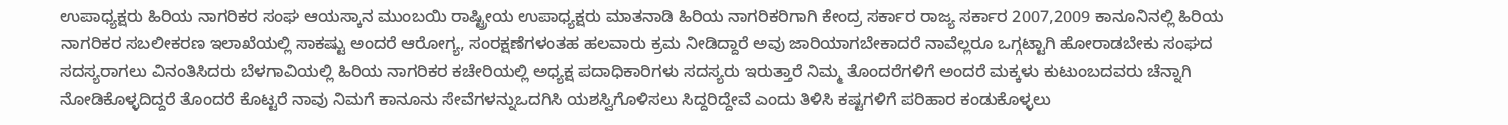ಉಪಾಧ್ಯಕ್ಷರು ಹಿರಿಯ ನಾಗರಿಕರ ಸಂಘ ಆಯಸ್ಕಾನ ಮುಂಬಯಿ ರಾಷ್ಟ್ರೀಯ ಉಪಾಧ್ಯಕ್ಷರು ಮಾತನಾಡಿ ಹಿರಿಯ ನಾಗರಿಕರಿಗಾಗಿ ಕೇಂದ್ರ ಸರ್ಕಾರ ರಾಜ್ಯ ಸರ್ಕಾರ 2007,2009 ಕಾನೂನಿನಲ್ಲಿ ಹಿರಿಯ ನಾಗರಿಕರ ಸಬಲೀಕರಣ ಇಲಾಖೆಯಲ್ಲಿ ಸಾಕಷ್ಟು ಅಂದರೆ ಆರೋಗ್ಯ, ಸಂರಕ್ಷಣೆಗಳಂತಹ ಹಲವಾರು ಕ್ರಮ ನೀಡಿದ್ದಾರೆ ಅವು ಜಾರಿಯಾಗಬೇಕಾದರೆ ನಾವೆಲ್ಲರೂ ಒಗ್ಗಟ್ಟಾಗಿ ಹೋರಾಡಬೇಕು ಸಂಘದ ಸದಸ್ಯರಾಗಲು ವಿನಂತಿಸಿದರು ಬೆಳಗಾವಿಯಲ್ಲಿ ಹಿರಿಯ ನಾಗರಿಕರ ಕಚೇರಿಯಲ್ಲಿ ಅಧ್ಯಕ್ಷ ಪದಾಧಿಕಾರಿಗಳು ಸದಸ್ಯರು ಇರುತ್ತಾರೆ ನಿಮ್ಮ ತೊಂದರೆಗಳಿಗೆ ಅಂದರೆ ಮಕ್ಕಳು ಕುಟುಂಬದವರು ಚೆನ್ನಾಗಿ ನೋಡಿಕೊಳ್ಳದಿದ್ದರೆ ತೊಂದರೆ ಕೊಟ್ಟರೆ ನಾವು ನಿಮಗೆ ಕಾನೂನು ಸೇವೆಗಳನ್ನುಒದಗಿಸಿ ಯಶಸ್ವಿಗೊಳಿಸಲು ಸಿದ್ದರಿದ್ದೇವೆ ಎಂದು ತಿಳಿಸಿ ಕಷ್ಟಗಳಿಗೆ ಪರಿಹಾರ ಕಂಡುಕೊಳ್ಳಲು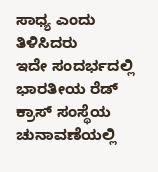ಸಾಧ್ಯ ಎಂದು ತಿಳಿಸಿದರು
ಇದೇ ಸಂದರ್ಭದಲ್ಲಿ ಭಾರತೀಯ ರೆಡ್ ಕ್ರಾಸ್ ಸಂಸ್ಥೆಯ ಚುನಾವಣೆಯಲ್ಲಿ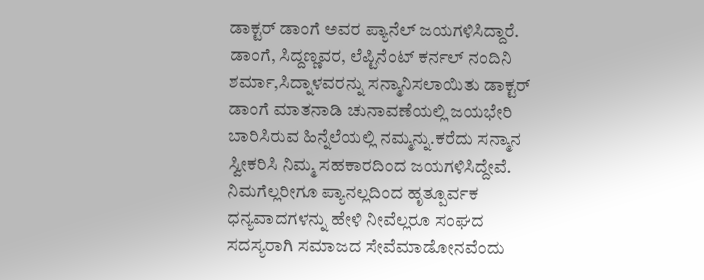ಡಾಕ್ಟರ್ ಡಾಂಗೆ ಅವರ ಪ್ಯಾನೆಲ್ ಜಯಗಳಿಸಿದ್ದಾರೆ. ಡಾಂಗೆ, ಸಿದ್ದಣ್ಣವರ, ಲೆಪ್ಟಿನೆಂಟ್ ಕರ್ನಲ್ ನಂದಿನಿ ಶರ್ಮಾ,ಸಿದ್ನಾಳವರನ್ನು ಸನ್ಮಾನಿಸಲಾಯಿತು ಡಾಕ್ಟರ್ ಡಾಂಗೆ ಮಾತನಾಡಿ ಚುನಾವಣೆಯಲ್ಲಿ ಜಯಭೇರಿ ಬಾರಿಸಿರುವ ಹಿನ್ನೆಲೆಯಲ್ಲಿ ನಮ್ಮನ್ನು.ಕರೆದು ಸನ್ಮಾನ ಸ್ವೀಕರಿಸಿ ನಿಮ್ಮ ಸಹಕಾರದಿಂದ ಜಯಗಳಿಸಿದ್ದೇವೆ. ನಿಮಗೆಲ್ಲರೀಗೂ ಪ್ಯಾನಲ್ಲದಿಂದ ಹೃತ್ಪೂರ್ವಕ ಧನ್ಯವಾದಗಳನ್ನು ಹೇಳಿ ನೀವೆಲ್ಲರೂ ಸಂಘದ ಸದಸ್ಯರಾಗಿ ಸಮಾಜದ ಸೇವೆಮಾಡೋನವೆಂದು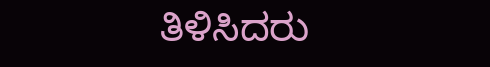ತಿಳಿಸಿದರು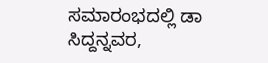ಸಮಾರಂಭದಲ್ಲಿ ಡಾ ಸಿದ್ದನ್ನವರ,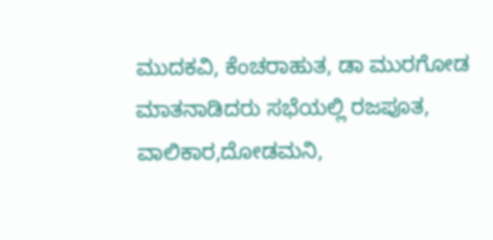ಮುದಕವಿ, ಕೆಂಚರಾಹುತ, ಡಾ ಮುರಗೋಡ ಮಾತನಾಡಿದರು ಸಭೆಯಲ್ಲಿ ರಜಪೂತ, ವಾಲಿಕಾರ,ದೋಡಮನಿ,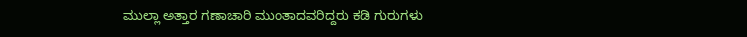ಮುಲ್ಲಾ ಅತ್ತಾರ ಗಣಾಚಾರಿ ಮುಂತಾದವರಿದ್ದರು ಕಡಿ ಗುರುಗಳು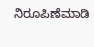ನಿರೂಪಿಣೆಮಾಡಿ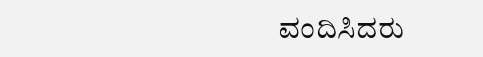ವಂದಿಸಿದರು